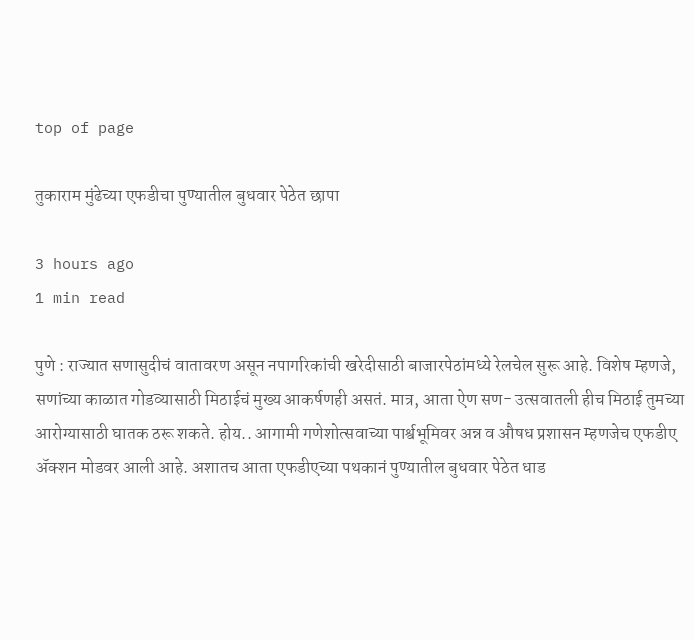top of page

तुकाराम मुंढेच्या एफडीचा पुण्यातील बुधवार पेठेत छापा

3 hours ago
1 min read

पुणे : राज्यात सणासुदीचं वातावरण असून नपागरिकांची खरेदीसाठी बाजारपेठांमध्ये रेलचेल सुरू आहे. विशेष म्हणजे, सणांच्या काळात गोडव्यासाठी मिठाईचं मुख्य आकर्षणही असतं. मात्र, आता ऐण सण- उत्सवातली हीच मिठाई तुमच्या आरोग्यासाठी घातक ठरू शकते. होय.. आगामी गणेशोत्सवाच्या पार्श्वभूमिवर अन्न व औषध प्रशासन म्हणजेच एफडीए अ‍ॅक्शन मोडवर आली आहे. अशातच आता एफडीएच्या पथकानं पुण्यातील बुधवार पेठेत धाड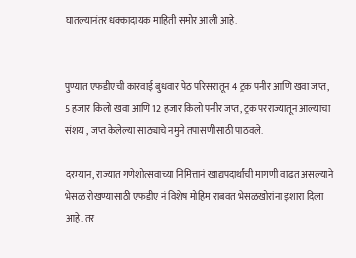घातल्यानंतर धक्कादायक माहिती समोर आली आहे.


पुण्यात एफडीएची कारवाई बुधवार पेठ परिसरातून 4 ट्रक पनीर आणि खवा जप्त, 5 हजार किलो खवा आणि 12 हजार किलो पनीर जप्त, ट्रक परराज्यातून आल्याचा संशय , जप्त केलेल्या साठ्याचे नमुने तपासणीसाठी पाठवले.

दरम्यान, राज्यात गणेशोत्सवाच्या निमित्तानं खाद्यपदार्थांची मागणी वाढत असल्याने भेसळ रोखण्यासाठी एफडीए नं विशेष मोहिम राबवत भेसळखोरांना इशारा दिला आहे. तर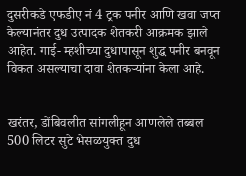दुसरीकडे एफडीए नं 4 ट्रक पनीर आणि खवा जप्त केल्यानंतर दुध उत्पादक शेतकरी आक्रमक झाले आहेत. गाई- म्हशीच्या दुधापासून शुद्ध पनीर बनवून विकत असल्याचा दावा शेतकर्‍यांना केला आहे.


खरंतर, डोंबिवलीत सांगलीहून आणलेले तब्बल 500 लिटर सुटे भेसळयुक्त दुध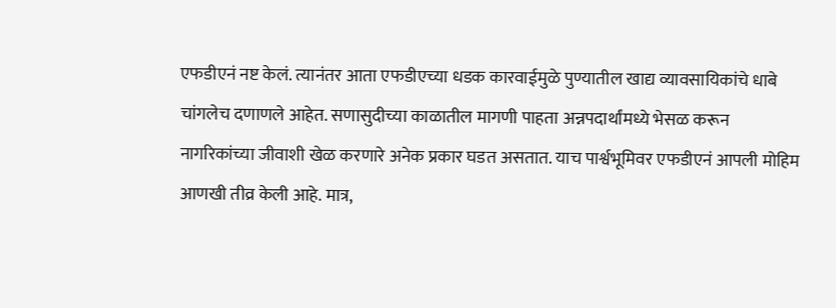एफडीएनं नष्ट केलं. त्यानंतर आता एफडीएच्या धडक कारवाईमुळे पुण्यातील खाद्य व्यावसायिकांचे धाबे चांगलेच दणाणले आहेत. सणासुदीच्या काळातील मागणी पाहता अन्नपदार्थांमध्ये भेसळ करून नागरिकांच्या जीवाशी खेळ करणारे अनेक प्रकार घडत असतात. याच पार्श्वभूमिवर एफडीएनं आपली मोहिम आणखी तीव्र केली आहे. मात्र,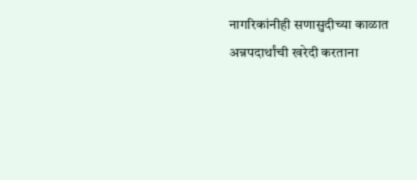नागरिकांनीही सणासुदीच्या काळात अन्नपदार्थांची खरेदी करताना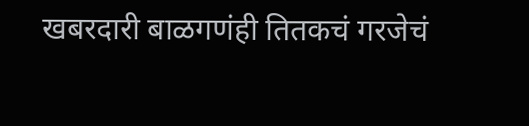खबरदारी बाळगणंही तितकचं गरजेचं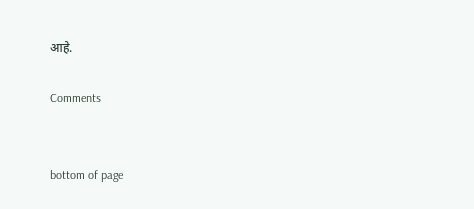आहे.

Comments


bottom of page